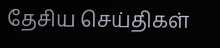தேசிய செய்திகள்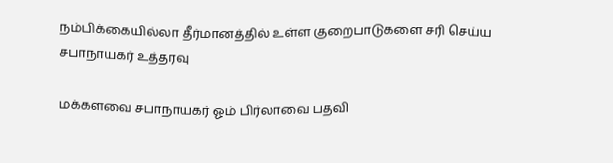நம்பிக்கையில்லா தீர்மானத்தில் உள்ள குறைபாடுகளை சரி செய்ய சபாநாயகர் உத்தரவு

மக்களவை சபாநாயகர் ஓம் பிர்லாவை பதவி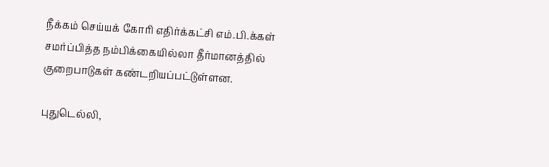நீக்கம் செய்யக் கோரி எதிர்க்கட்சி எம்.பி.க்கள் சமர்ப்பித்த நம்பிக்கையில்லா தீர்மானத்தில் குறைபாடுகள் கண்டறியப்பட்டுள்ளன.

புதுடெல்லி,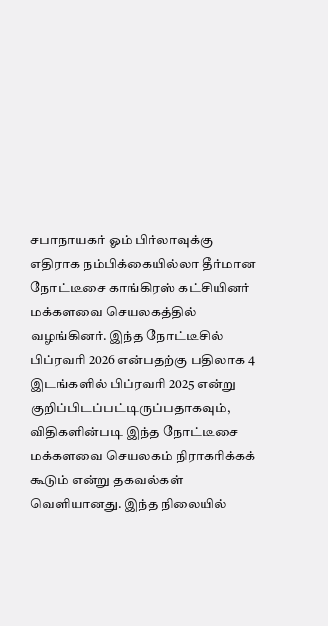சபாநாயகர் ஓம் பிர்லாவுக்கு எதிராக நம்பிக்கையில்லா தீர்மான நோட்டீசை காங்கிரஸ் கட்சியினர் மக்களவை செயலகத்தில் வழங்கினர். இந்த நோட்டீசில் பிப்ரவரி 2026 என்பதற்கு பதிலாக 4 இடங்களில் பிப்ரவரி 2025 என்று குறிப்பிடப்பட்டிருப்பதாகவும், விதிகளின்படி இந்த நோட்டீசை மக்களவை செயலகம் நிராகரிக்கக் கூடும் என்று தகவல்கள் வெளியானது. இந்த நிலையில்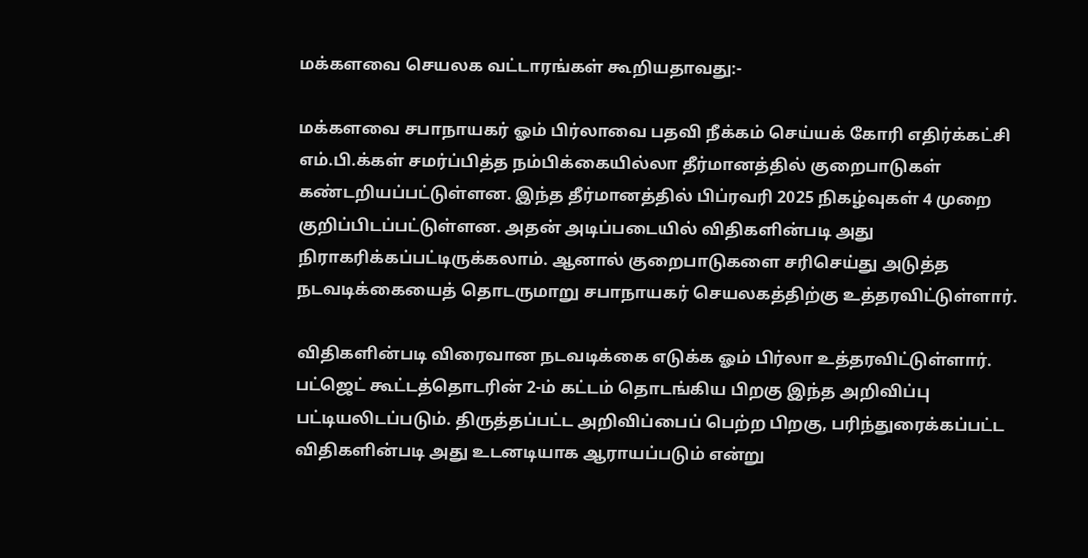மக்களவை செயலக வட்டாரங்கள் கூறியதாவது:-

மக்களவை சபாநாயகர் ஓம் பிர்லாவை பதவி நீக்கம் செய்யக் கோரி எதிர்க்கட்சி எம்.பி.க்கள் சமர்ப்பித்த நம்பிக்கையில்லா தீர்மானத்தில் குறைபாடுகள் கண்டறியப்பட்டுள்ளன. இந்த தீர்மானத்தில் பிப்ரவரி 2025 நிகழ்வுகள் 4 முறை குறிப்பிடப்பட்டுள்ளன. அதன் அடிப்படையில் விதிகளின்படி அது நிராகரிக்கப்பட்டிருக்கலாம். ஆனால் குறைபாடுகளை சரிசெய்து அடுத்த நடவடிக்கையைத் தொடருமாறு சபாநாயகர் செயலகத்திற்கு உத்தரவிட்டுள்ளார்.

விதிகளின்படி விரைவான நடவடிக்கை எடுக்க ஓம் பிர்லா உத்தரவிட்டுள்ளார். பட்ஜெட் கூட்டத்தொடரின் 2-ம் கட்டம் தொடங்கிய பிறகு இந்த அறிவிப்பு பட்டியலிடப்படும். திருத்தப்பட்ட அறிவிப்பைப் பெற்ற பிறகு, பரிந்துரைக்கப்பட்ட விதிகளின்படி அது உடனடியாக ஆராயப்படும் என்று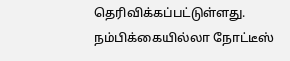தெரிவிக்கப்பட்டுள்ளது. நம்பிக்கையில்லா நோட்டீஸ்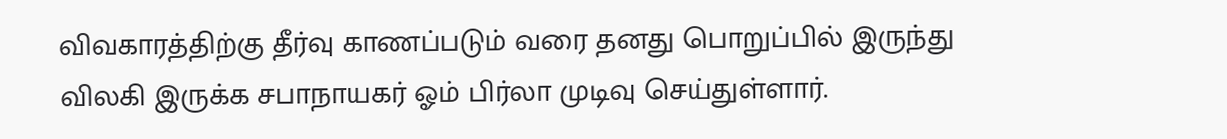விவகாரத்திற்கு தீர்வு காணப்படும் வரை தனது பொறுப்பில் இருந்து விலகி இருக்க சபாநாயகர் ஓம் பிர்லா முடிவு செய்துள்ளார்.